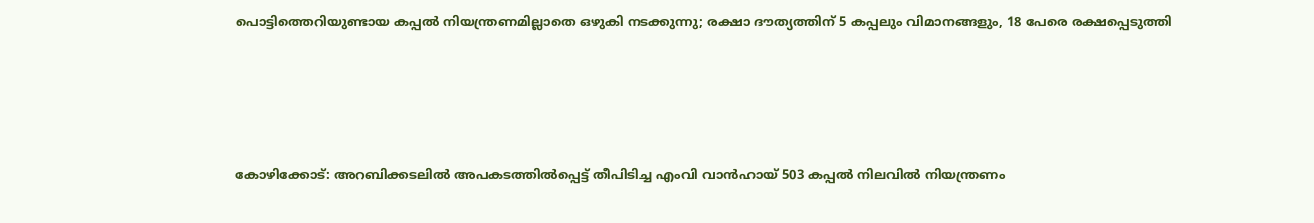പൊട്ടിത്തെറിയുണ്ടായ കപ്പല്‍ നിയന്ത്രണമില്ലാതെ ഒഴുകി നടക്കുന്നു; രക്ഷാ ദൗത്യത്തിന് 5 കപ്പലും വിമാനങ്ങളും, 18 പേരെ രക്ഷപ്പെടുത്തി




കോഴിക്കോട്: അറബിക്കടലില്‍ അപകടത്തില്‍പ്പെട്ട് തീപിടിച്ച എംവി വാന്‍ഹായ് 503 കപ്പല്‍ നിലവില്‍ നിയന്ത്രണം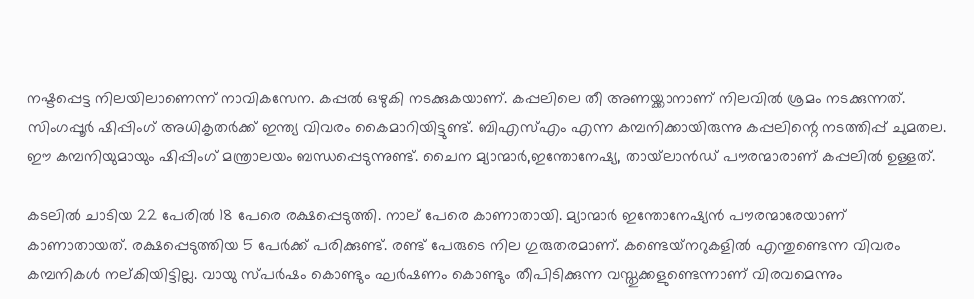നഷ്ടപ്പെട്ട നിലയിലാണെന്ന് നാവികസേന. കപ്പല്‍ ഒഴുകി നടക്കുകയാണ്. കപ്പലിലെ തീ അണയ്ക്കാനാണ് നിലവില്‍ ശ്രമം നടക്കുന്നത്. സിംഗപ്പൂര്‍ ഷിപ്പിംഗ് അധികൃതര്‍ക്ക് ഇന്ത്യ വിവരം കൈമാറിയിട്ടുണ്ട്. ബിഎസ്എം എന്ന കമ്പനിക്കായിരുന്നു കപ്പലിന്റെ നടത്തിപ്പ് ചുമതല. ഈ കമ്പനിയുമായും ഷിപ്പിംഗ് മന്ത്രാലയം ബന്ധപ്പെടുന്നുണ്ട്. ചൈന മ്യാന്മാര്‍,ഇന്തോനേഷ്യ, തായ്‌ലാന്‍ഡ് പൗരന്മാരാണ് കപ്പലില്‍ ഉള്ളത്.

കടലില്‍ ചാടിയ 22 പേരില്‍ 18 പേരെ രക്ഷപ്പെടുത്തി. നാല് പേരെ കാണാതായി. മ്യാന്മാര്‍ ഇന്തോനേഷ്യന്‍ പൗരന്മാരേയാണ് കാണാതായത്. രക്ഷപ്പെടുത്തിയ 5 പേര്‍ക്ക് പരിക്കുണ്ട്. രണ്ട് പേരുടെ നില ഗുരുതരമാണ്. കണ്ടെയ്‌നറുകളില്‍ എന്തുണ്ടെന്ന വിവരം കമ്പനികള്‍ നല്കിയിട്ടില്ല. വായു സ്പര്‍ഷം കൊണ്ടും ഘര്‍ഷണം കൊണ്ടും തീപിടിക്കുന്ന വസ്തുക്കളുണ്ടെന്നാണ് വിരവമെന്നും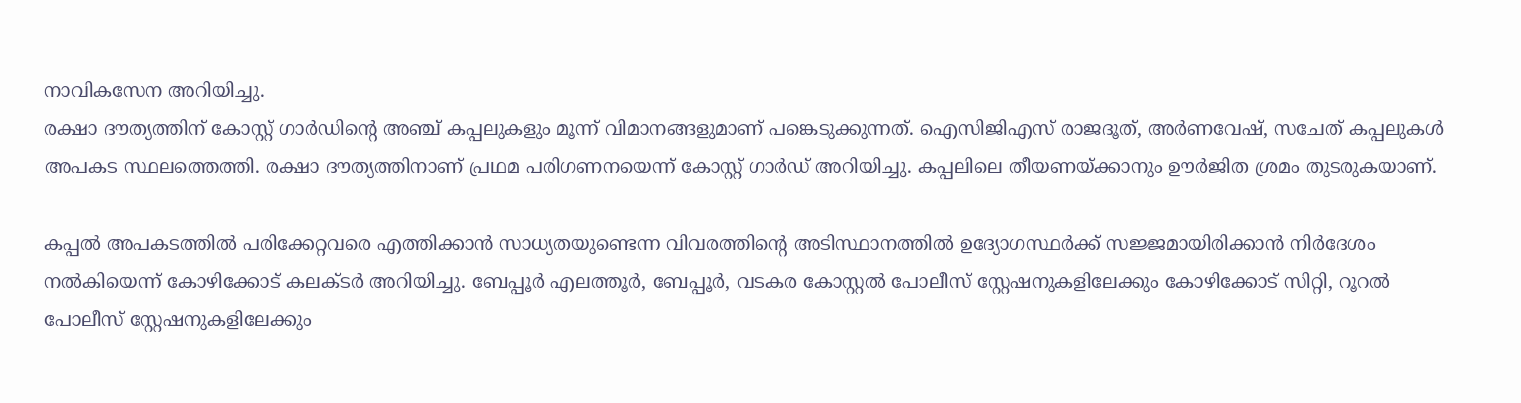നാവികസേന അറിയിച്ചു.
രക്ഷാ ദൗത്യത്തിന് കോസ്റ്റ് ഗാര്‍ഡിന്റെ അഞ്ച് കപ്പലുകളും മൂന്ന് വിമാനങ്ങളുമാണ് പങ്കെടുക്കുന്നത്. ഐസിജിഎസ് രാജദൂത്, അര്‍ണവേഷ്, സചേത് കപ്പലുകള്‍ അപകട സ്ഥലത്തെത്തി. രക്ഷാ ദൗത്യത്തിനാണ് പ്രഥമ പരിഗണനയെന്ന് കോസ്റ്റ് ഗാര്‍ഡ് അറിയിച്ചു. കപ്പലിലെ തീയണയ്ക്കാനും ഊര്‍ജിത ശ്രമം തുടരുകയാണ്.

കപ്പല്‍ അപകടത്തില്‍ പരിക്കേറ്റവരെ എത്തിക്കാന്‍ സാധ്യതയുണ്ടെന്ന വിവരത്തിന്റെ അടിസ്ഥാനത്തില്‍ ഉദ്യോഗസ്ഥര്‍ക്ക് സജ്ജമായിരിക്കാന്‍ നിര്‍ദേശം നല്‍കിയെന്ന് കോഴിക്കോട് കലക്ടര്‍ അറിയിച്ചു. ബേപ്പൂര്‍ എലത്തൂര്‍, ബേപ്പൂര്‍, വടകര കോസ്റ്റല്‍ പോലീസ് സ്റ്റേഷനുകളിലേക്കും കോഴിക്കോട് സിറ്റി, റൂറല്‍ പോലീസ് സ്റ്റേഷനുകളിലേക്കും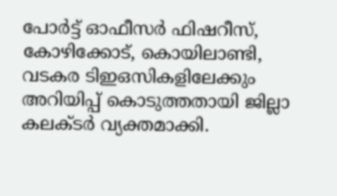പോര്‍ട്ട് ഓഫീസര്‍ ഫിഷറീസ്, കോഴിക്കോട്, കൊയിലാണ്ടി, വടകര ടിഇഒസികളിലേക്കും അറിയിപ്പ് കൊടുത്തതായി ജില്ലാ കലക്ടര്‍ വ്യക്തമാക്കി.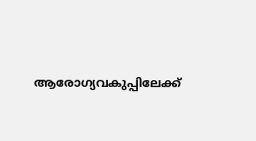ആരോഗ്യവകുപ്പിലേക്ക്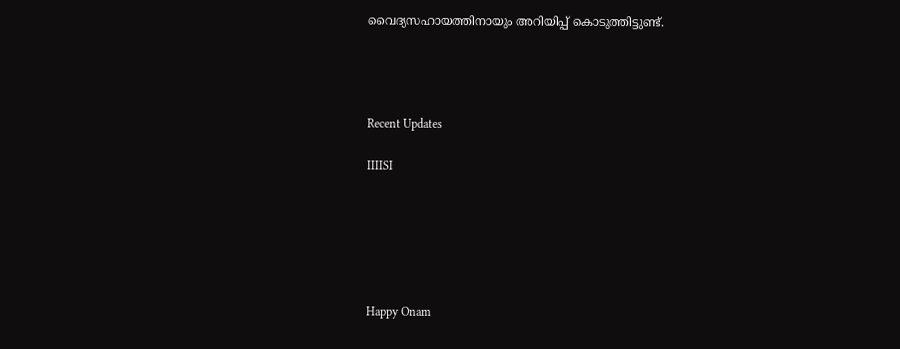വൈദ്യസഹായത്തിനായും അറിയിപ്പ് കൊടുത്തിട്ടുണ്ട്.




Recent Updates

IIIISI






Happy Onam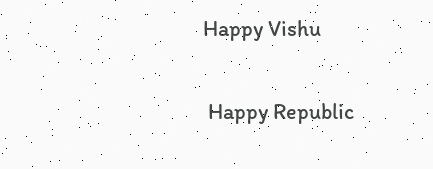Happy Vishu

 Happy Republic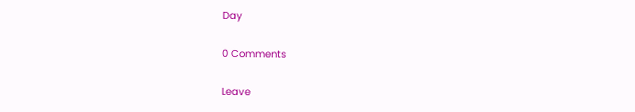Day

0 Comments

Leave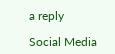a reply

Social Media